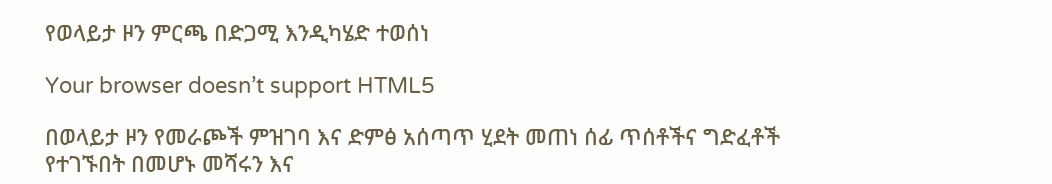የወላይታ ዞን ምርጫ በድጋሚ እንዲካሄድ ተወሰነ

Your browser doesn’t support HTML5

በወላይታ ዞን የመራጮች ምዝገባ እና ድምፅ አሰጣጥ ሂደት መጠነ ሰፊ ጥሰቶችና ግድፈቶች የተገኙበት በመሆኑ መሻሩን እና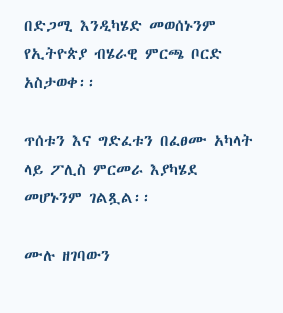በድጋሚ እንዲካሄድ መወሰኑንም የኢትዮጵያ ብሄራዊ ምርጫ ቦርድ አስታወቀ፡፡

ጥሰቱን እና ግድፈቱን በፈፀሙ አካላት ላይ ፖሊስ ምርመራ እያካሄደ መሆኑንም ገልጿል፡፡

ሙሉ ዘገባውን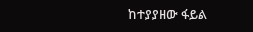ከተያያዘው ፋይል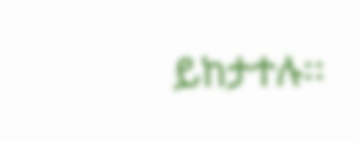ይከታተሉ፡፡